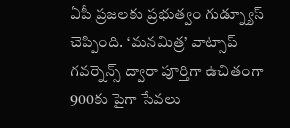ఏపీ ప్రజలకు ప్రభుత్వం గుడ్న్యూస్ చెప్పింది. ‘మనమిత్ర’ వాట్సాప్ గవర్నెన్స్ ద్వారా పూర్తిగా ఉచితంగా 900కు పైగా సేవలు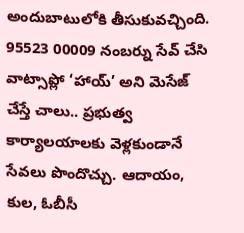అందుబాటులోకి తీసుకువచ్చింది. 95523 00009 నంబర్ను సేవ్ చేసి వాట్సాప్లో ‘హాయ్’ అని మెసేజ్ చేస్తే చాలు.. ప్రభుత్వ కార్యాలయాలకు వెళ్లకుండానే సేవలు పొందొచ్చు. ఆదాయం, కుల, ఓబీసీ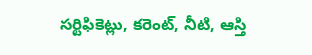సర్టిఫికెట్లు, కరెంట్, నీటి, ఆస్తి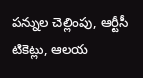పన్నుల చెల్లింపు, ఆర్టీసీ టికెట్లు, ఆలయ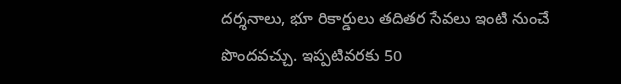దర్శనాలు, భూ రికార్డులు తదితర సేవలు ఇంటి నుంచే పొందవచ్చు. ఇప్పటివరకు 50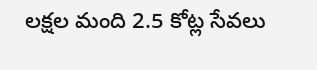లక్షల మంది 2.5 కోట్ల సేవలు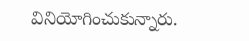వినియోగించుకున్నారు.